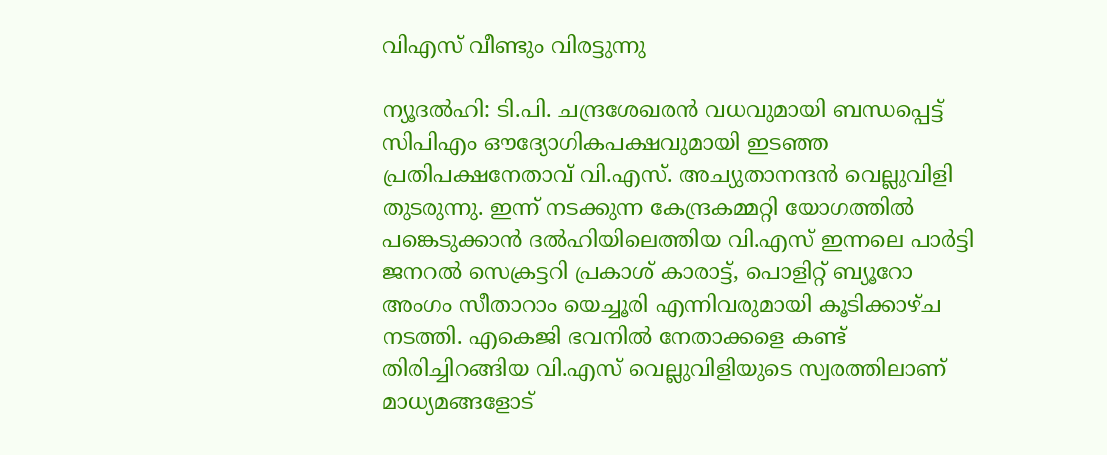വിഎസ്‌ വീണ്ടും വിരട്ടുന്നു

ന്യൂദല്‍ഹി: ടി.പി. ചന്ദ്രശേഖരന്‍ വധവുമായി ബന്ധപ്പെട്ട്‌ സിപിഎം ഔദ്യോഗികപക്ഷവുമായി ഇടഞ്ഞ പ്രതിപക്ഷനേതാവ്‌ വി.എസ്‌. അച്യുതാനന്ദന്‍ വെല്ലുവിളി തുടരുന്നു. ഇന്ന്‌ നടക്കുന്ന കേന്ദ്രകമ്മറ്റി യോഗത്തില്‍ പങ്കെടുക്കാന്‍ ദല്‍ഹിയിലെത്തിയ വി.എസ്‌ ഇന്നലെ പാര്‍ട്ടി ജനറല്‍ സെക്രട്ടറി പ്രകാശ്‌ കാരാട്ട്‌, പൊളിറ്റ്‌ ബ്യൂറോ അംഗം സീതാറാം യെച്ചൂരി എന്നിവരുമായി കൂടിക്കാഴ്ച നടത്തി. എകെജി ഭവനില്‍ നേതാക്കളെ കണ്ട്‌ തിരിച്ചിറങ്ങിയ വി.എസ്‌ വെല്ലുവിളിയുടെ സ്വരത്തിലാണ്‌ മാധ്യമങ്ങളോട്‌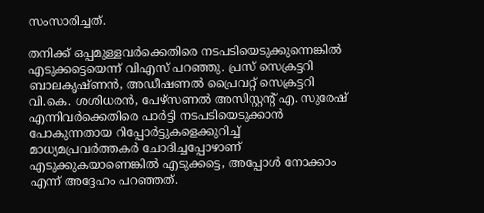സംസാരിച്ചത്‌.

തനിക്ക്‌ ഒപ്പമുള്ളവര്‍ക്കെതിരെ നടപടിയെടുക്കുന്നെങ്കില്‍ എടുക്കട്ടെയെന്ന്‌ വിഎസ്‌ പറഞ്ഞു. പ്രസ്‌ സെക്രട്ടറി ബാലകൃഷ്ണന്‍, അഡീഷണല്‍ പ്രൈവറ്റ്‌ സെക്രട്ടറി വി.കെ. ശശിധരന്‍, പേഴ്സണല്‍ അസിസ്റ്റന്റ്‌ എ. സുരേഷ്‌ എന്നിവര്‍ക്കെതിരെ പാര്‍ട്ടി നടപടിയെടുക്കാന്‍ പോകുന്നതായ റിപ്പോര്‍ട്ടുകളെക്കുറിച്ച്‌ മാധ്യമപ്രവര്‍ത്തകര്‍ ചോദിച്ചപ്പോഴാണ്‌ എടുക്കുകയാണെങ്കില്‍ എടുക്കട്ടെ, അപ്പോള്‍ നോക്കാം എന്ന്‌ അദ്ദേഹം പറഞ്ഞത്‌.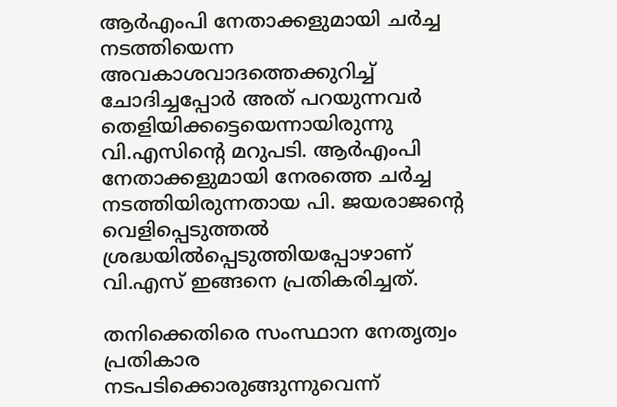ആര്‍എംപി നേതാക്കളുമായി ചര്‍ച്ച നടത്തിയെന്ന അവകാശവാദത്തെക്കുറിച്ച്‌ ചോദിച്ചപ്പോര്‍ അത്‌ പറയുന്നവര്‍ തെളിയിക്കട്ടെയെന്നായിരുന്നു വി.എസിന്റെ മറുപടി. ആര്‍എംപി നേതാക്കളുമായി നേരത്തെ ചര്‍ച്ച നടത്തിയിരുന്നതായ പി. ജയരാജന്റെ വെളിപ്പെടുത്തല്‍ ശ്രദ്ധയില്‍പ്പെടുത്തിയപ്പോഴാണ്‌ വി.എസ്‌ ഇങ്ങനെ പ്രതികരിച്ചത്‌.

തനിക്കെതിരെ സംസ്ഥാന നേതൃത്വം പ്രതികാര നടപടിക്കൊരുങ്ങുന്നുവെന്ന്‌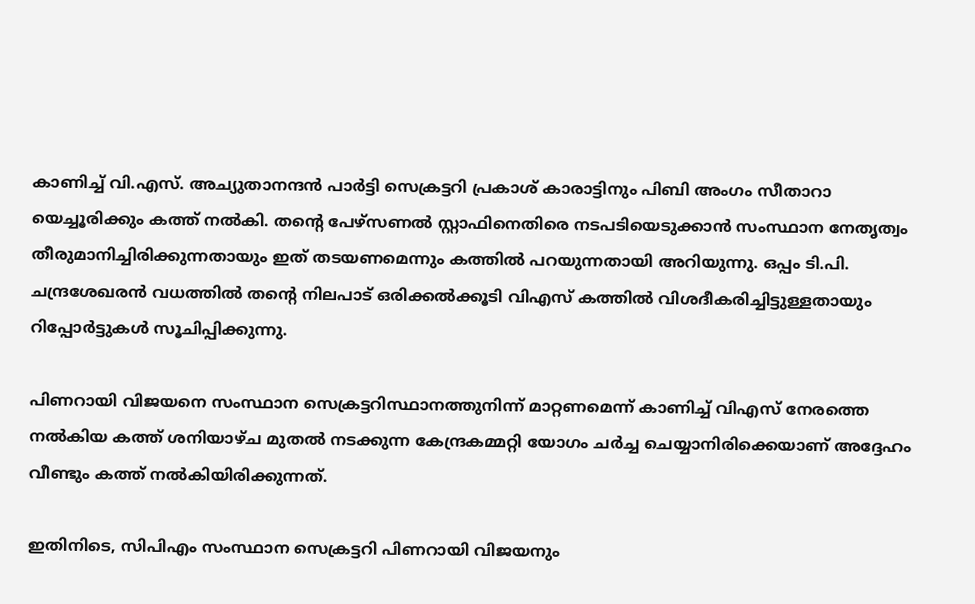കാണിച്ച്‌ വി.എസ്‌. അച്യുതാനന്ദന്‍ പാര്‍ട്ടി സെക്രട്ടറി പ്രകാശ്‌ കാരാട്ടിനും പിബി അംഗം സീതാറാ യെച്ചൂരിക്കും കത്ത്‌ നല്‍കി. തന്റെ പേഴ്സണല്‍ സ്റ്റാഫിനെതിരെ നടപടിയെടുക്കാന്‍ സംസ്ഥാന നേതൃത്വം തീരുമാനിച്ചിരിക്കുന്നതായും ഇത്‌ തടയണമെന്നും കത്തില്‍ പറയുന്നതായി അറിയുന്നു. ഒപ്പം ടി.പി. ചന്ദ്രശേഖരന്‍ വധത്തില്‍ തന്റെ നിലപാട്‌ ഒരിക്കല്‍ക്കൂടി വിഎസ്‌ കത്തില്‍ വിശദീകരിച്ചിട്ടുള്ളതായും റിപ്പോര്‍ട്ടുകള്‍ സൂചിപ്പിക്കുന്നു.

പിണറായി വിജയനെ സംസ്ഥാന സെക്രട്ടറിസ്ഥാനത്തുനിന്ന്‌ മാറ്റണമെന്ന്‌ കാണിച്ച്‌ വിഎസ്‌ നേരത്തെ നല്‍കിയ കത്ത്‌ ശനിയാഴ്ച മുതല്‍ നടക്കുന്ന കേന്ദ്രകമ്മറ്റി യോഗം ചര്‍ച്ച ചെയ്യാനിരിക്കെയാണ്‌ അദ്ദേഹം വീണ്ടും കത്ത്‌ നല്‍കിയിരിക്കുന്നത്‌.

ഇതിനിടെ, സിപിഎം സംസ്ഥാന സെക്രട്ടറി പിണറായി വിജയനും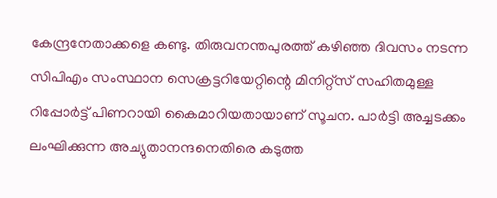കേന്ദ്രനേതാക്കളെ കണ്ടു. തിരുവനന്തപുരത്ത്‌ കഴിഞ്ഞ ദിവസം നടന്ന സിപിഎം സംസ്ഥാന സെക്രട്ടറിയേറ്റിന്റെ മിനിറ്റ്സ്‌ സഹിതമുള്ള റിപ്പോര്‍ട്ട്‌ പിണറായി കൈമാറിയതായാണ്‌ സൂചന. പാര്‍ട്ടി അച്ചടക്കം ലംഘിക്കുന്ന അച്യുതാനന്ദനെതിരെ കടുത്ത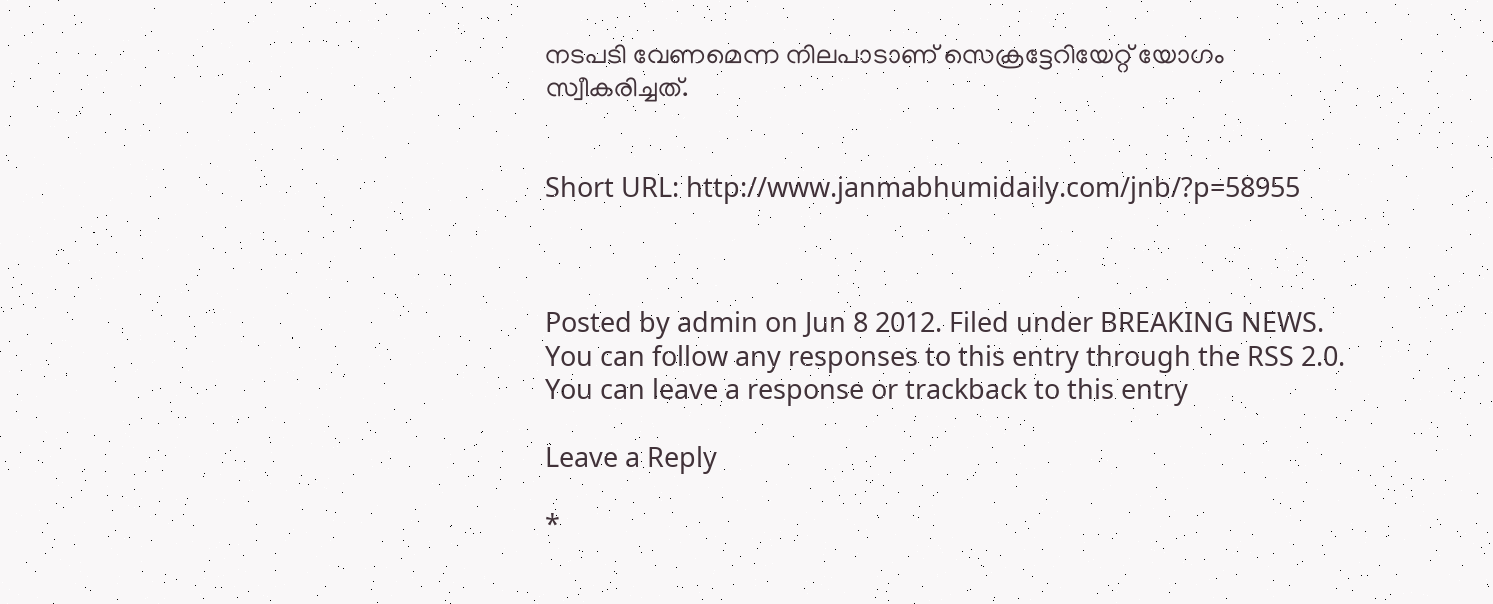നടപടി വേണമെന്ന നിലപാടാണ്‌ സെക്രട്ടേറിയേറ്റ്‌ യോഗം സ്വീകരിച്ചത്‌.


Short URL: http://www.janmabhumidaily.com/jnb/?p=58955



Posted by admin on Jun 8 2012. Filed under BREAKING NEWS. You can follow any responses to this entry through the RSS 2.0. You can leave a response or trackback to this entry

Leave a Reply

*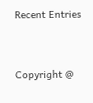Recent Entries




Copyright @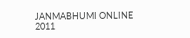JANMABHUMI ONLINE 2011